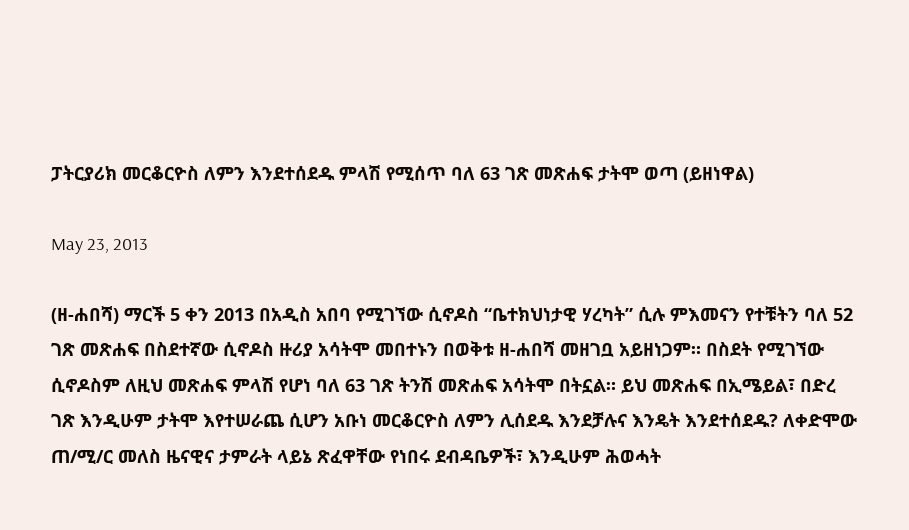ፓትርያሪክ መርቆርዮስ ለምን እንደተሰደዱ ምላሽ የሚሰጥ ባለ 63 ገጽ መጽሐፍ ታትሞ ወጣ (ይዘነዋል)

May 23, 2013

(ዘ-ሐበሻ) ማርች 5 ቀን 2013 በአዲስ አበባ የሚገኘው ሲኖዶስ “ቤተክህነታዊ ሃረካት” ሲሉ ምእመናን የተቹትን ባለ 52 ገጽ መጽሐፍ በስደተኛው ሲኖዶስ ዙሪያ አሳትሞ መበተኑን በወቅቱ ዘ-ሐበሻ መዘገቧ አይዘነጋም። በስደት የሚገኘው ሲኖዶስም ለዚህ መጽሐፍ ምላሽ የሆነ ባለ 63 ገጽ ትንሽ መጽሐፍ አሳትሞ በትኗል። ይህ መጽሐፍ በኢሜይል፣ በድረ ገጽ እንዲሁም ታትሞ እየተሠራጨ ሲሆን አቡነ መርቆርዮስ ለምን ሊሰደዱ እንደቻሉና እንዴት እንደተሰደዱ? ለቀድሞው ጠ/ሚ/ር መለስ ዜናዊና ታምራት ላይኔ ጽፈዋቸው የነበሩ ደብዳቤዎች፣ እንዲሁም ሕወሓት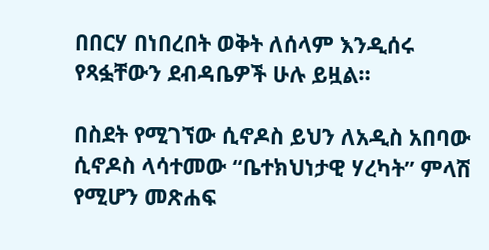በበርሃ በነበረበት ወቅት ለሰላም እንዲሰሩ የጻፏቸውን ደብዳቤዎች ሁሉ ይዟል።

በስደት የሚገኘው ሲኖዶስ ይህን ለአዲስ አበባው ሲኖዶስ ላሳተመው “ቤተክህነታዊ ሃረካት” ምላሽ የሚሆን መጽሐፍ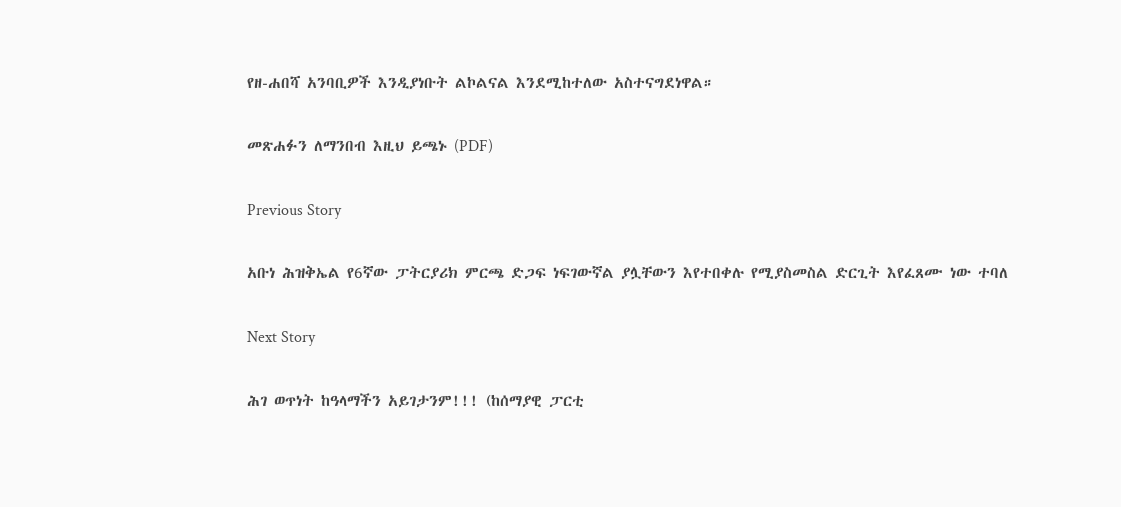የዘ-ሐበሻ አንባቢዎች እንዲያነቡት ልኮልናል እንደሚከተለው አስተናግደነዋል።

መጽሐፉን ለማንበብ እዚህ ይጫኑ (PDF)

Previous Story

አቡነ ሕዝቅኤል የ6ኛው ፓትርያሪክ ምርጫ ድጋፍ ነፍገውኛል ያሏቸውን እየተበቀሉ የሚያስመስል ድርጊት እየፈጸሙ ነው ተባለ

Next Story

ሕገ ወጥነት ከዓላማችን አይገታንም!!! (ከሰማያዊ ፓርቲ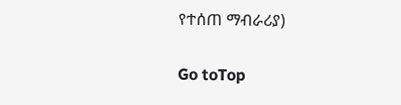የተሰጠ ማብራሪያ)

Go toTop